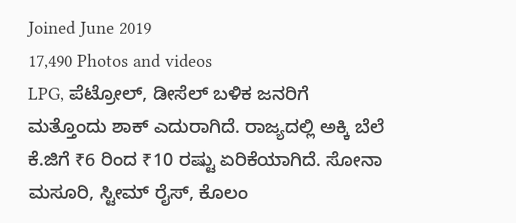Joined June 2019
17,490 Photos and videos
LPG, ಪೆಟ್ರೋಲ್, ಡೀಸೆಲ್ ಬಳಿಕ ಜನರಿಗೆ ಮತ್ತೊಂದು ಶಾಕ್ ಎದುರಾಗಿದೆ. ರಾಜ್ಯದಲ್ಲಿ ಅಕ್ಕಿ ಬೆಲೆ ಕೆ.ಜಿಗೆ ₹6 ರಿಂದ ₹10 ರಷ್ಟು ಏರಿಕೆಯಾಗಿದೆ. ಸೋನಾ ಮಸೂರಿ, ಸ್ಟೀಮ್ ರೈಸ್, ಕೊಲಂ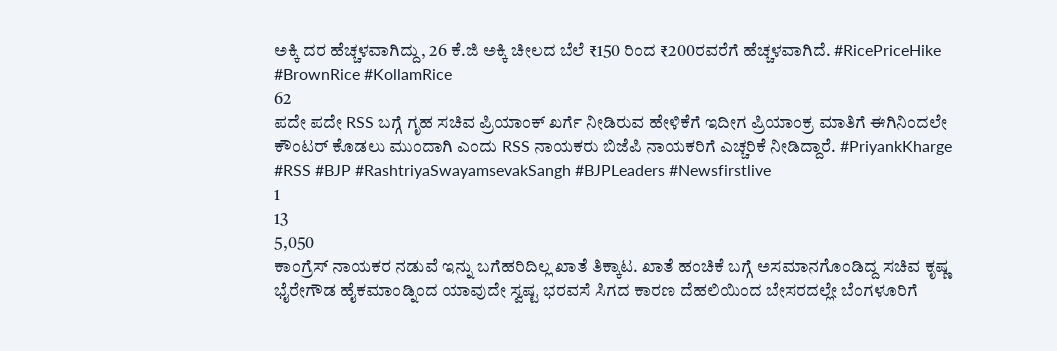ಅಕ್ಕಿ ದರ ಹೆಚ್ಚಳವಾಗಿದ್ದು, 26 ಕೆ.ಜಿ ಅಕ್ಕಿ ಚೀಲದ ಬೆಲೆ ₹150 ರಿಂದ ₹200ರವರೆಗೆ ಹೆಚ್ಚಳವಾಗಿದೆ. #RicePriceHike #BrownRice #KollamRice
62
ಪದೇ ಪದೇ RSS ಬಗ್ಗೆ ಗೃಹ ಸಚಿವ ಪ್ರಿಯಾಂಕ್ ಖರ್ಗೆ ನೀಡಿರುವ ಹೇಳಿಕೆಗೆ ಇದೀಗ ಪ್ರಿಯಾಂಕ್ರ ಮಾತಿಗೆ ಈಗಿನಿಂದಲೇ ಕೌಂಟರ್ ಕೊಡಲು ಮುಂದಾಗಿ ಎಂದು RSS ನಾಯಕರು ಬಿಜೆಪಿ ನಾಯಕರಿಗೆ ಎಚ್ಚರಿಕೆ ನೀಡಿದ್ದಾರೆ. #PriyankKharge #RSS #BJP #RashtriyaSwayamsevakSangh #BJPLeaders #Newsfirstlive
1
13
5,050
ಕಾಂಗ್ರೆಸ್ ನಾಯಕರ ನಡುವೆ ಇನ್ನು ಬಗೆಹರಿದಿಲ್ಲ ಖಾತೆ ತಿಕ್ಕಾಟ. ಖಾತೆ ಹಂಚಿಕೆ ಬಗ್ಗೆ ಅಸಮಾನಗೊಂಡಿದ್ದ ಸಚಿವ ಕೃಷ್ಣ ಭೈರೇಗೌಡ ಹೈಕಮಾಂಡ್ನಿಂದ ಯಾವುದೇ ಸ್ವಷ್ಟ ಭರವಸೆ ಸಿಗದ ಕಾರಣ ದೆಹಲಿಯಿಂದ ಬೇಸರದಲ್ಲೇ ಬೆಂಗಳೂರಿಗೆ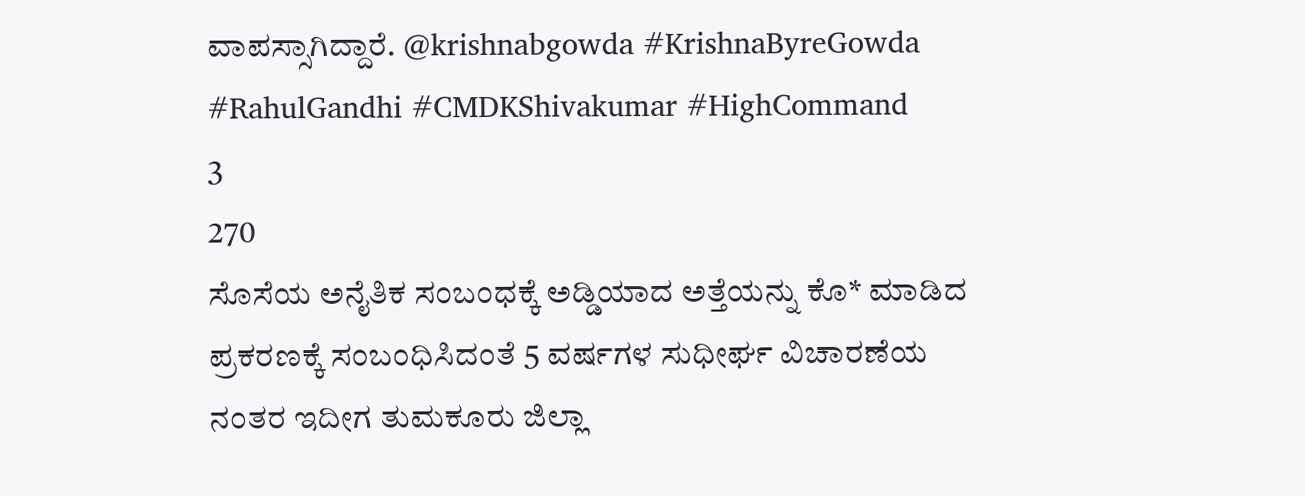ವಾಪಸ್ಸಾಗಿದ್ದಾರೆ. @krishnabgowda #KrishnaByreGowda #RahulGandhi #CMDKShivakumar #HighCommand
3
270
ಸೊಸೆಯ ಅನೈತಿಕ ಸಂಬಂಧಕ್ಕೆ ಅಡ್ಡಿಯಾದ ಅತ್ತೆಯನ್ನು ಕೊ* ಮಾಡಿದ ಪ್ರಕರಣಕ್ಕೆ ಸಂಬಂಧಿಸಿದಂತೆ 5 ವರ್ಷಗಳ ಸುಧೀರ್ಘ ವಿಚಾರಣೆಯ ನಂತರ ಇದೀಗ ತುಮಕೂರು ಜಿಲ್ಲಾ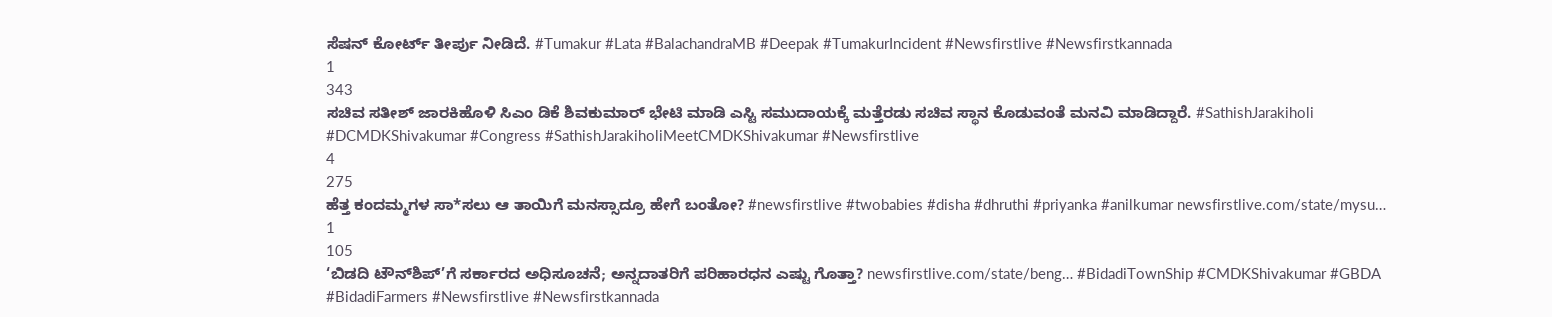ಸೆಷನ್ ಕೋರ್ಟ್ ತೀರ್ಪು ನೀಡಿದೆ. #Tumakur #Lata #BalachandraMB #Deepak #TumakurIncident #Newsfirstlive #Newsfirstkannada
1
343
ಸಚಿವ ಸತೀಶ್ ಜಾರಕಿಹೊಳಿ ಸಿಎಂ ಡಿಕೆ ಶಿವಕುಮಾರ್ ಭೇಟಿ ಮಾಡಿ ಎಸ್ಟಿ ಸಮುದಾಯಕ್ಕೆ ಮತ್ತೆರಡು ಸಚಿವ ಸ್ಥಾನ ಕೊಡುವಂತೆ ಮನವಿ ಮಾಡಿದ್ದಾರೆ. #SathishJarakiholi #DCMDKShivakumar #Congress #SathishJarakiholiMeetCMDKShivakumar #Newsfirstlive
4
275
ಹೆತ್ತ ಕಂದಮ್ಮಗಳ ಸಾ*ಸಲು ಆ ತಾಯಿಗೆ ಮನಸ್ಸಾದ್ರೂ ಹೇಗೆ ಬಂತೋ? #newsfirstlive #twobabies #disha #dhruthi #priyanka #anilkumar newsfirstlive.com/state/mysu…
1
105
‘ಬಿಡದಿ ಟೌನ್‌ಶಿಪ್‌’ಗೆ ಸರ್ಕಾರದ ಅಧಿಸೂಚನೆ; ಅನ್ನದಾತರಿಗೆ ಪರಿಹಾರಧನ ಎಷ್ಟು ಗೊತ್ತಾ? newsfirstlive.com/state/beng… #BidadiTownShip #CMDKShivakumar #GBDA #BidadiFarmers #Newsfirstlive #Newsfirstkannada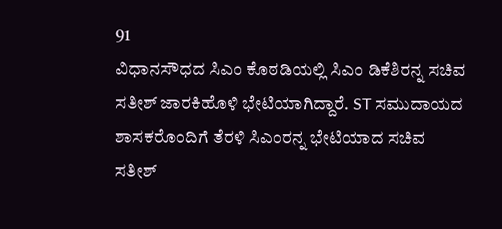91
ವಿಧಾನಸೌಧದ ಸಿಎಂ ಕೊಠಡಿಯಲ್ಲಿ ಸಿಎಂ ಡಿಕೆಶಿರನ್ನ ಸಚಿವ ಸತೀಶ್ ಜಾರಕಿಹೊಳಿ ಭೇಟಿಯಾಗಿದ್ದಾರೆ. ST ಸಮುದಾಯದ ಶಾಸಕರೊಂದಿಗೆ ತೆರಳಿ ಸಿಎಂರನ್ನ ಭೇಟಿಯಾದ ಸಚಿವ ಸತೀಶ್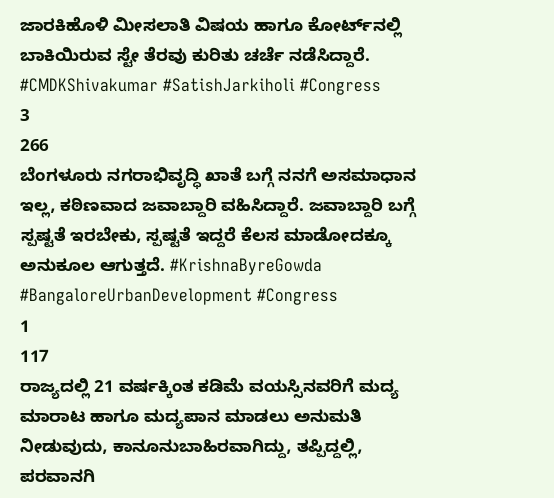ಜಾರಕಿಹೊಳಿ ಮೀಸಲಾತಿ ವಿಷಯ ಹಾಗೂ ಕೋರ್ಟ್‌ನಲ್ಲಿ ಬಾಕಿಯಿರುವ ಸ್ಟೇ ತೆರವು ಕುರಿತು ಚರ್ಚೆ ನಡೆಸಿದ್ದಾರೆ. #CMDKShivakumar #SatishJarkiholi #Congress
3
266
ಬೆಂಗಳೂರು ನಗರಾಭಿವೃದ್ಧಿ ಖಾತೆ ಬಗ್ಗೆ ನನಗೆ ಅಸಮಾಧಾನ ಇಲ್ಲ, ಕಠಿಣವಾದ ಜವಾಬ್ದಾರಿ ವಹಿಸಿದ್ದಾರೆ. ಜವಾಬ್ದಾರಿ ಬಗ್ಗೆ ಸ್ಪಷ್ಟತೆ ಇರಬೇಕು, ಸ್ಪಷ್ಟತೆ ಇದ್ದರೆ ಕೆಲಸ ಮಾಡೋದಕ್ಕೂ ಅನುಕೂಲ ಆಗುತ್ತದೆ. #KrishnaByreGowda #BangaloreUrbanDevelopment #Congress
1
117
ರಾಜ್ಯದಲ್ಲಿ 21 ವರ್ಷಕ್ಕಿಂತ ಕಡಿಮೆ ವಯಸ್ಸಿನವರಿಗೆ ಮದ್ಯ ಮಾರಾಟ ಹಾಗೂ ಮದ್ಯಪಾನ ಮಾಡಲು ಅನುಮತಿ ನೀಡುವುದು, ಕಾನೂನುಬಾಹಿರವಾಗಿದ್ದು, ತಪ್ಪಿದ್ದಲ್ಲಿ, ಪರವಾನಗಿ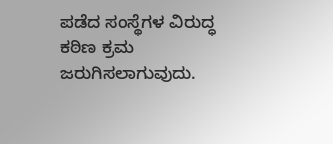ಪಡೆದ ಸಂಸ್ಥೆಗಳ ವಿರುದ್ಧ ಕಠಿಣ ಕ್ರಮ ಜರುಗಿಸಲಾಗುವುದು.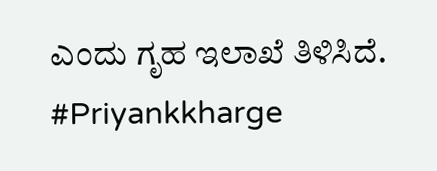ಎಂದು ಗೃಹ ಇಲಾಖೆ ತಿಳಿಸಿದೆ. #Priyankkharge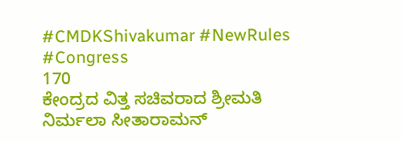#CMDKShivakumar #NewRules #Congress
170
ಕೇಂದ್ರದ ವಿತ್ತ ಸಚಿವರಾದ ಶ್ರೀಮತಿ ನಿರ್ಮಲಾ ಸೀತಾರಾಮನ್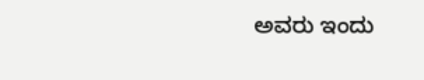ಅವರು ಇಂದು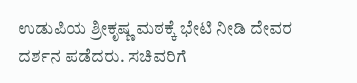ಉಡುಪಿಯ ಶ್ರೀಕೃಷ್ಣ ಮಠಕ್ಕೆ ಭೇಟಿ ನೀಡಿ ದೇವರ ದರ್ಶನ ಪಡೆದರು. ಸಚಿವರಿಗೆ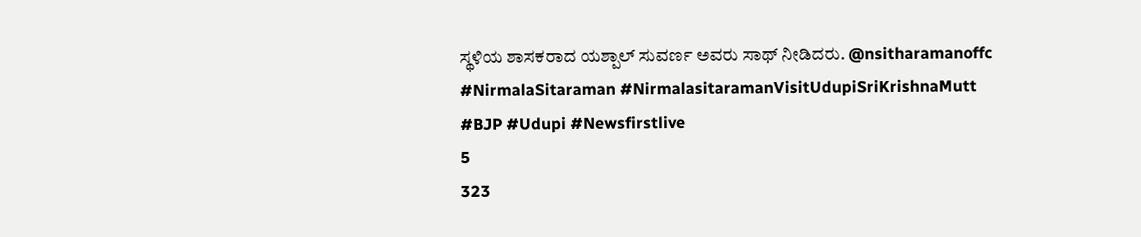ಸ್ಥಳಿಯ ಶಾಸಕರಾದ ಯಶ್ಪಾಲ್ ಸುವರ್ಣ ಅವರು ಸಾಥ್ ನೀಡಿದರು. @nsitharamanoffc #NirmalaSitaraman #NirmalasitaramanVisitUdupiSriKrishnaMutt #BJP #Udupi #Newsfirstlive
5
323